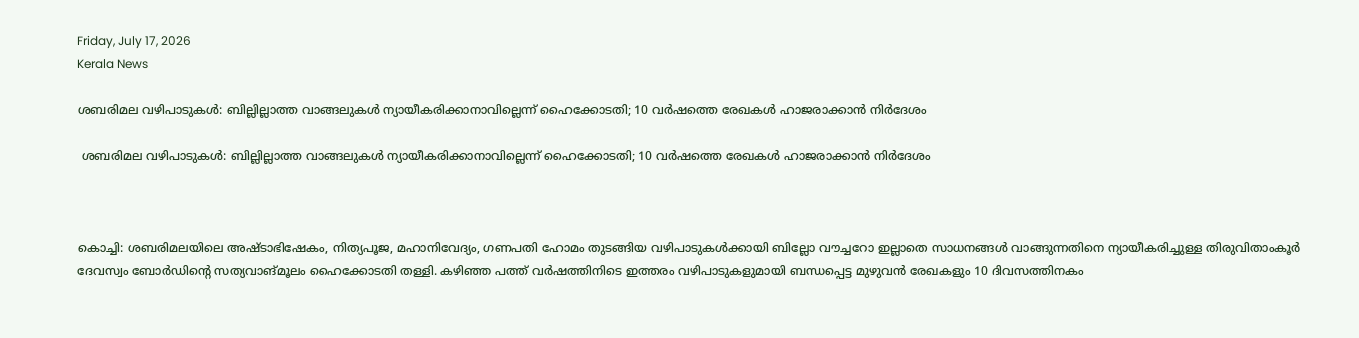Friday, July 17, 2026
Kerala News

ശബരിമല വഴിപാടുകള്‍: ബില്ലില്ലാത്ത വാങ്ങലുകള്‍ ന്യായീകരിക്കാനാവില്ലെന്ന് ഹൈക്കോടതി; 10 വര്‍ഷത്തെ രേഖകള്‍ ഹാജരാക്കാന്‍ നിര്‍ദേശം

 ശബരിമല വഴിപാടുകള്‍: ബില്ലില്ലാത്ത വാങ്ങലുകള്‍ ന്യായീകരിക്കാനാവില്ലെന്ന് ഹൈക്കോടതി; 10 വര്‍ഷത്തെ രേഖകള്‍ ഹാജരാക്കാന്‍ നിര്‍ദേശം



കൊച്ചി: ശബരിമലയിലെ അഷ്ടാഭിഷേകം, നിത്യപൂജ, മഹാനിവേദ്യം, ഗണപതി ഹോമം തുടങ്ങിയ വഴിപാടുകള്‍ക്കായി ബില്ലോ വൗച്ചറോ ഇല്ലാതെ സാധനങ്ങള്‍ വാങ്ങുന്നതിനെ ന്യായീകരിച്ചുള്ള തിരുവിതാംകൂര്‍ ദേവസ്വം ബോര്‍ഡിന്റെ സത്യവാങ്മൂലം ഹൈക്കോടതി തള്ളി. കഴിഞ്ഞ പത്ത് വര്‍ഷത്തിനിടെ ഇത്തരം വഴിപാടുകളുമായി ബന്ധപ്പെട്ട മുഴുവന്‍ രേഖകളും 10 ദിവസത്തിനകം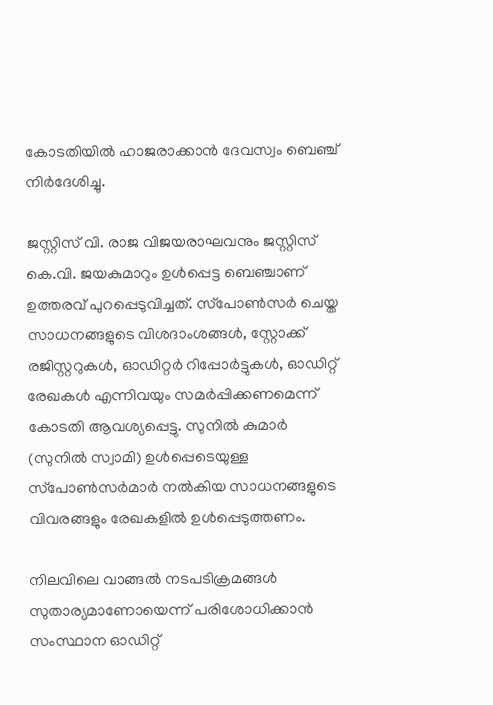കോടതിയില്‍ ഹാജരാക്കാന്‍ ദേവസ്വം ബെഞ്ച് നിര്‍ദേശിച്ചു.

ജസ്റ്റിസ് വി. രാജ വിജയരാഘവനും ജസ്റ്റിസ് കെ.വി. ജയകുമാറും ഉള്‍പ്പെട്ട ബെഞ്ചാണ് ഉത്തരവ് പുറപ്പെടുവിച്ചത്. സ്‌പോണ്‍സര്‍ ചെയ്ത സാധനങ്ങളുടെ വിശദാംശങ്ങള്‍, സ്റ്റോക്ക് രജിസ്റ്ററുകള്‍, ഓഡിറ്റര്‍ റിപ്പോര്‍ട്ടുകള്‍, ഓഡിറ്റ് രേഖകള്‍ എന്നിവയും സമര്‍പ്പിക്കണമെന്ന് കോടതി ആവശ്യപ്പെട്ടു. സുനില്‍ കുമാര്‍ (സുനില്‍ സ്വാമി) ഉള്‍പ്പെടെയുള്ള സ്‌പോണ്‍സര്‍മാര്‍ നല്‍കിയ സാധനങ്ങളുടെ വിവരങ്ങളും രേഖകളില്‍ ഉള്‍പ്പെടുത്തണം.

നിലവിലെ വാങ്ങല്‍ നടപടിക്രമങ്ങള്‍ സുതാര്യമാണോയെന്ന് പരിശോധിക്കാന്‍ സംസ്ഥാന ഓഡിറ്റ്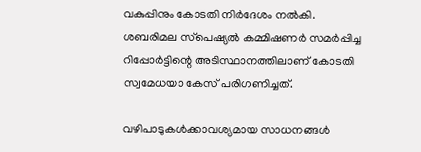വകുപ്പിനും കോടതി നിര്‍ദേശം നല്‍കി. ശബരിമല സ്‌പെഷ്യല്‍ കമ്മിഷണര്‍ സമര്‍പ്പിച്ച റിപ്പോര്‍ട്ടിന്റെ അടിസ്ഥാനത്തിലാണ് കോടതി സ്വമേധയാ കേസ് പരിഗണിച്ചത്.

വഴിപാടുകള്‍ക്കാവശ്യമായ സാധനങ്ങള്‍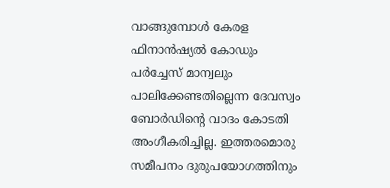വാങ്ങുമ്പോള്‍ കേരള ഫിനാന്‍ഷ്യല്‍ കോഡും പര്‍ച്ചേസ് മാന്വലും പാലിക്കേണ്ടതില്ലെന്ന ദേവസ്വം ബോര്‍ഡിന്റെ വാദം കോടതി അംഗീകരിച്ചില്ല. ഇത്തരമൊരു സമീപനം ദുരുപയോഗത്തിനും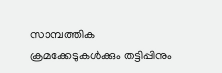സാമ്പത്തിക ക്രമക്കേടുകള്‍ക്കും തട്ടിപ്പിനും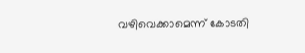വഴിവെക്കാമെന്ന് കോടതി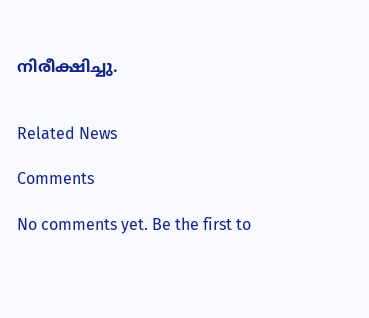നിരീക്ഷിച്ചു.


Related News

Comments

No comments yet. Be the first to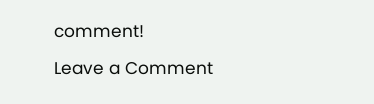comment!

Leave a Comment